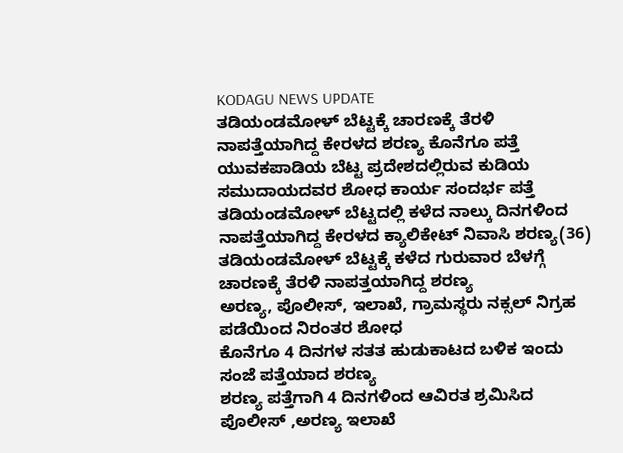KODAGU NEWS UPDATE
ತಡಿಯಂಡಮೋಳ್ ಬೆಟ್ಟಕ್ಕೆ ಚಾರಣಕ್ಕೆ ತೆರಳಿ ನಾಪತ್ತೆಯಾಗಿದ್ದ ಕೇರಳದ ಶರಣ್ಯ ಕೊನೆಗೂ ಪತ್ತೆ
ಯುವಕಪಾಡಿಯ ಬೆಟ್ಟ ಪ್ರದೇಶದಲ್ಲಿರುವ ಕುಡಿಯ ಸಮುದಾಯದವರ ಶೋಧ ಕಾರ್ಯ ಸಂದರ್ಭ ಪತ್ತೆ
ತಡಿಯಂಡಮೋಳ್ ಬೆಟ್ಟದಲ್ಲಿ ಕಳೆದ ನಾಲ್ಕು ದಿನಗಳಿಂದ ನಾಪತ್ತೆಯಾಗಿದ್ದ ಕೇರಳದ ಕ್ಯಾಲಿಕೇಟ್ ನಿವಾಸಿ ಶರಣ್ಯ(36)
ತಡಿಯಂಡಮೋಳ್ ಬೆಟ್ಟಕ್ಕೆ ಕಳೆದ ಗುರುವಾರ ಬೆಳಗ್ಗೆ ಚಾರಣಕ್ಕೆ ತೆರಳಿ ನಾಪತ್ತಯಾಗಿದ್ದ ಶರಣ್ಯ
ಅರಣ್ಯ, ಪೊಲೀಸ್, ಇಲಾಖೆ, ಗ್ರಾಮಸ್ಥರು ನಕ್ಸಲ್ ನಿಗ್ರಹ ಪಡೆಯಿಂದ ನಿರಂತರ ಶೋಧ
ಕೊನೆಗೂ 4 ದಿನಗಳ ಸತತ ಹುಡುಕಾಟದ ಬಳಿಕ ಇಂದು ಸಂಜೆ ಪತ್ತೆಯಾದ ಶರಣ್ಯ
ಶರಣ್ಯ ಪತ್ತೆಗಾಗಿ 4 ದಿನಗಳಿಂದ ಆವಿರತ ಶ್ರಮಿಸಿದ ಪೊಲೀಸ್ ,ಅರಣ್ಯ ಇಲಾಖೆ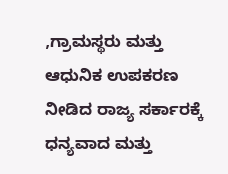,ಗ್ರಾಮಸ್ಥರು ಮತ್ತು ಆಧುನಿಕ ಉಪಕರಣ ನೀಡಿದ ರಾಜ್ಯ ಸರ್ಕಾರಕ್ಕೆ ಧನ್ಯವಾದ ಮತ್ತು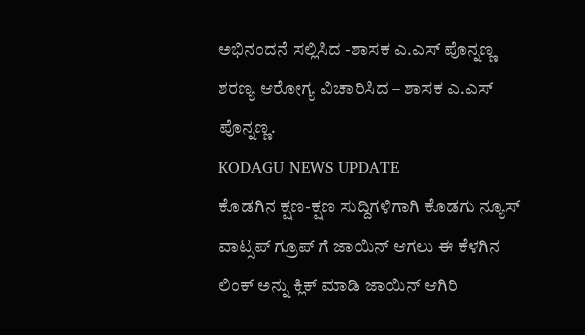ಅಭಿನಂದನೆ ಸಲ್ಲಿಸಿದ -ಶಾಸಕ ಎ.ಎಸ್ ಪೊನ್ನಣ್ಣ
ಶರಣ್ಯ ಆರೋಗ್ಯ ವಿಚಾರಿಸಿದ – ಶಾಸಕ ಎ.ಎಸ್ ಪೊನ್ನಣ್ಣ.
KODAGU NEWS UPDATE
ಕೊಡಗಿನ ಕ್ಷಣ-ಕ್ಷಣ ಸುದ್ದಿಗಳಿಗಾಗಿ ಕೊಡಗು ನ್ಯೂಸ್ ವಾಟ್ಸಪ್ ಗ್ರೂಪ್ ಗೆ ಜಾಯಿನ್ ಆಗಲು ಈ ಕೆಳಗಿನ ಲಿಂಕ್ ಅನ್ನು ಕ್ಲಿಕ್ ಮಾಡಿ ಜಾಯಿನ್ ಆಗಿರಿ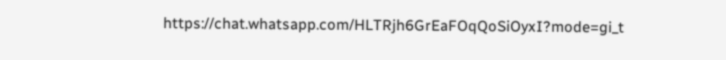https://chat.whatsapp.com/HLTRjh6GrEaFOqQoSiOyxI?mode=gi_t